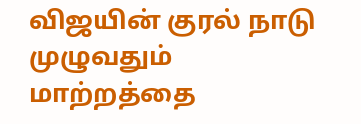விஜயின் குரல் நாடு முழுவதும் மாற்றத்தை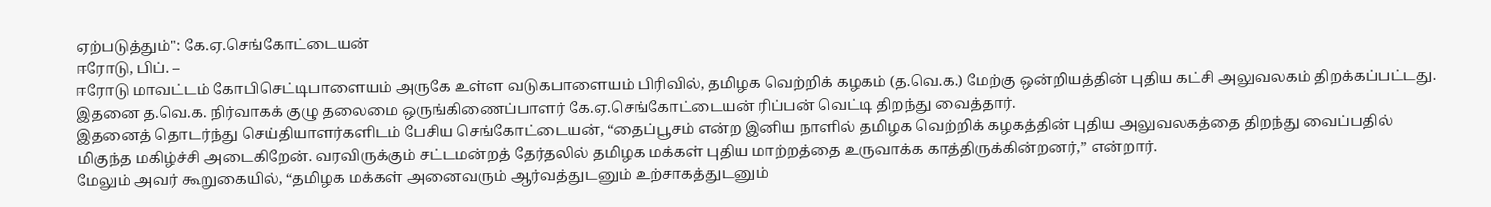ஏற்படுத்தும்": கே.ஏ.செங்கோட்டையன்
ஈரோடு, பிப். –
ஈரோடு மாவட்டம் கோபிசெட்டிபாளையம் அருகே உள்ள வடுகபாளையம் பிரிவில், தமிழக வெற்றிக் கழகம் (த.வெ.க.) மேற்கு ஒன்றியத்தின் புதிய கட்சி அலுவலகம் திறக்கப்பட்டது. இதனை த.வெ.க. நிர்வாகக் குழு தலைமை ஒருங்கிணைப்பாளர் கே.ஏ.செங்கோட்டையன் ரிப்பன் வெட்டி திறந்து வைத்தார்.
இதனைத் தொடர்ந்து செய்தியாளர்களிடம் பேசிய செங்கோட்டையன், “தைப்பூசம் என்ற இனிய நாளில் தமிழக வெற்றிக் கழகத்தின் புதிய அலுவலகத்தை திறந்து வைப்பதில் மிகுந்த மகிழ்ச்சி அடைகிறேன். வரவிருக்கும் சட்டமன்றத் தேர்தலில் தமிழக மக்கள் புதிய மாற்றத்தை உருவாக்க காத்திருக்கின்றனர்,” என்றார்.
மேலும் அவர் கூறுகையில், “தமிழக மக்கள் அனைவரும் ஆர்வத்துடனும் உற்சாகத்துடனும்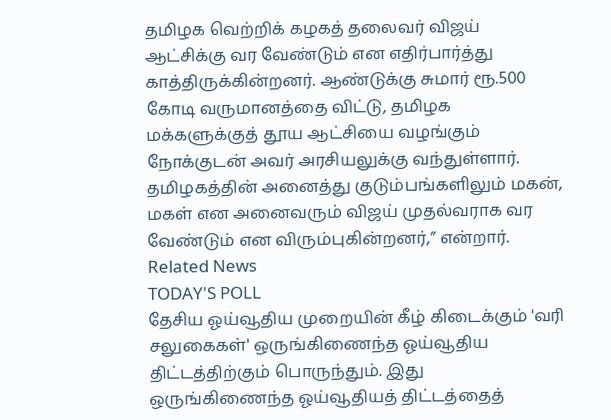தமிழக வெற்றிக் கழகத் தலைவர் விஜய் ஆட்சிக்கு வர வேண்டும் என எதிர்பார்த்து காத்திருக்கின்றனர். ஆண்டுக்கு சுமார் ரூ.500 கோடி வருமானத்தை விட்டு, தமிழக மக்களுக்குத் தூய ஆட்சியை வழங்கும் நோக்குடன் அவர் அரசியலுக்கு வந்துள்ளார். தமிழகத்தின் அனைத்து குடும்பங்களிலும் மகன், மகள் என அனைவரும் விஜய் முதல்வராக வர வேண்டும் என விரும்புகின்றனர்,” என்றார்.
Related News
TODAY'S POLL
தேசிய ஓய்வூதிய முறையின் கீழ் கிடைக்கும் 'வரி சலுகைகள்' ஒருங்கிணைந்த ஓய்வூதிய திட்டத்திற்கும் பொருந்தும். இது ஒருங்கிணைந்த ஓய்வூதியத் திட்டத்தைத்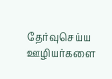தேர்வுசெய்ய ஊழியர்களை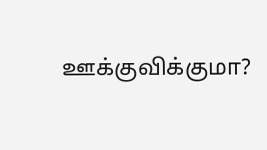ஊக்குவிக்குமா?